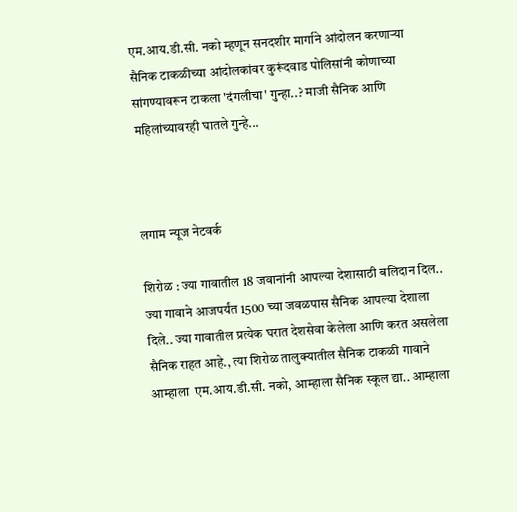एम.आय.डी.सी. नको म्हणून सनदशीर मार्गाने आंदोलन करणाऱ्या सैनिक टाकळीच्या आंदोलकांवर कुरूंदवाड पोलिसांनी कोणाच्या सांगण्यावरून टाकला 'दंगलीचा' गुन्हा..? माजी सैनिक आणि महिलांच्यावरही घातले गुन्हे...



लगाम न्यूज नेटवर्क

शिरोळ : ज्या गावातील 18 जवानांनी आपल्या देशासाठी बलिदान दिल.. ज्या गावाने आजपर्यंत 1500 च्या जवळपास सैनिक आपल्या देशाला दिले.. ज्या गावातील प्रत्येक घरात देशसेवा केलेला आणि करत असलेला सैनिक राहत आहे., त्या शिरोळ तालुक्यातील सैनिक टाकळी गावाने आम्हाला  एम.आय.डी.सी. नको, आम्हाला सैनिक स्कूल द्या.. आम्हाला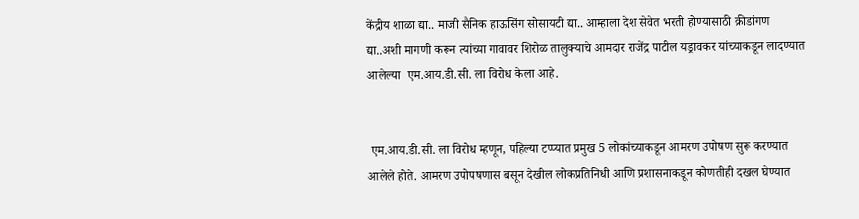केंद्रीय शाळा द्या.. माजी सैनिक हाऊसिंग सोसायटी द्या.. आम्हाला देश सेवेत भरती होण्यासाठी क्रीडांगण द्या..अशी मागणी करून त्यांच्या गावावर शिरोळ तालुक्याचे आमदार राजेंद्र पाटील यड्रावकर यांच्याकडून लादण्यात आलेल्या  एम.आय.डी.सी. ला विरोध केला आहे.


 एम.आय.डी.सी. ला विरोध म्हणून, पहिल्या टप्प्यात प्रमुख 5 लोकांच्याकडून आमरण उपोषण सुरू करण्यात आलेले होते. आमरण उपोपषणास बसून देखील लोकप्रतिनिधी आणि प्रशासनाकडून कोणतीही दखल घेण्यात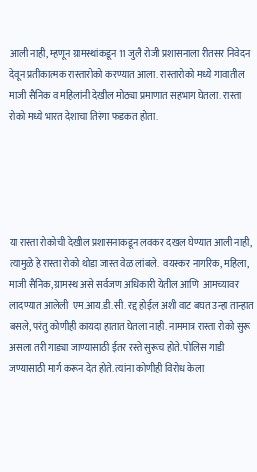आली नाही, म्हणून ग्रामस्थांकडून 11 जुलै रोजी प्रशासनाला रीतसर निवेदन देवून प्रतीकात्मक रास्तारोको करण्यात आला. रास्तारोको मध्ये गावातील माजी सैनिक व महिलांनी देखील मोठ्या प्रमाणात सहभाग घेतला. रास्ता रोको मध्ये भारत देशाचा तिरंगा फडकत होता.





या रास्ता रोकोची देखील प्रशासनाकडून लवकर दखल घेण्यात आली नाही, त्यामुळे हे रास्ता रोको थोडा जास्त वेळ लांबले.  वयस्कर नागरिक, महिला, माजी सैनिक, ग्रामस्थ असे सर्वजण अधिकारी येतील आणि  आमच्यावर लादण्यात आलेली  एम.आय.डी.सी. रद्द होईल अशी वाट बघत उन्हा तान्हात बसले, परंतु कोणीही कायदा हातात घेतला नाही. नाममात्र रास्ता रोको सुरू असला तरी गाड्या जाण्यासाठी ईतर रस्ते सुरूच होते. पोलिस गाडी जण्यासाठी मार्ग करून देत होते. त्यांना कोणीही विरोध केला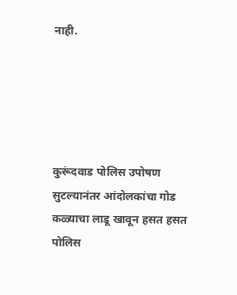नाही.





कुरूंदवाड पोलिस उपोषण सुटल्यानंतर आंदोलकांचा गोड कळ्याचा लाडू खावून हसत हसत  पोलिस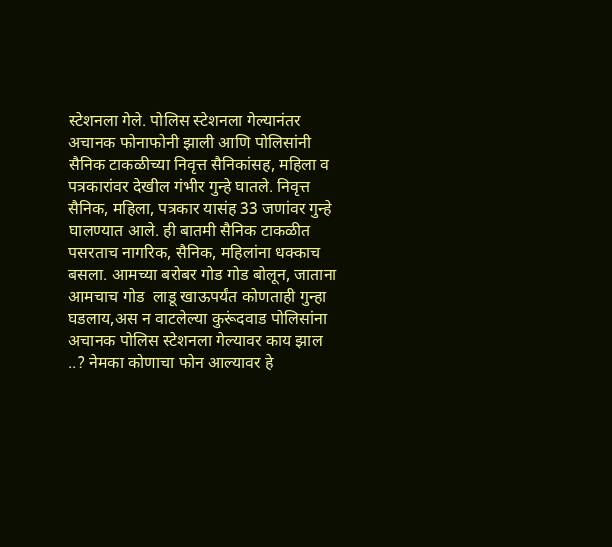स्टेशनला गेले. पोलिस स्टेशनला गेल्यानंतर अचानक फोनाफोनी झाली आणि पोलिसांनी सैनिक टाकळीच्या निवृत्त सैनिकांसह, महिला व पत्रकारांवर देखील गंभीर गुन्हे घातले. निवृत्त सैनिक, महिला, पत्रकार यासंह 33 जणांवर गुन्हे घालण्यात आले. ही बातमी सैनिक टाकळीत पसरताच नागरिक, सैनिक, महिलांना धक्काच बसला. आमच्या बरोबर गोड गोड बोलून, जाताना आमचाच गोड  लाडू खाऊपर्यंत कोणताही गुन्हा घडलाय,अस न वाटलेल्या कुरूंदवाड पोलिसांना अचानक पोलिस स्टेशनला गेल्यावर काय झाल ..? नेमका कोणाचा फोन आल्यावर हे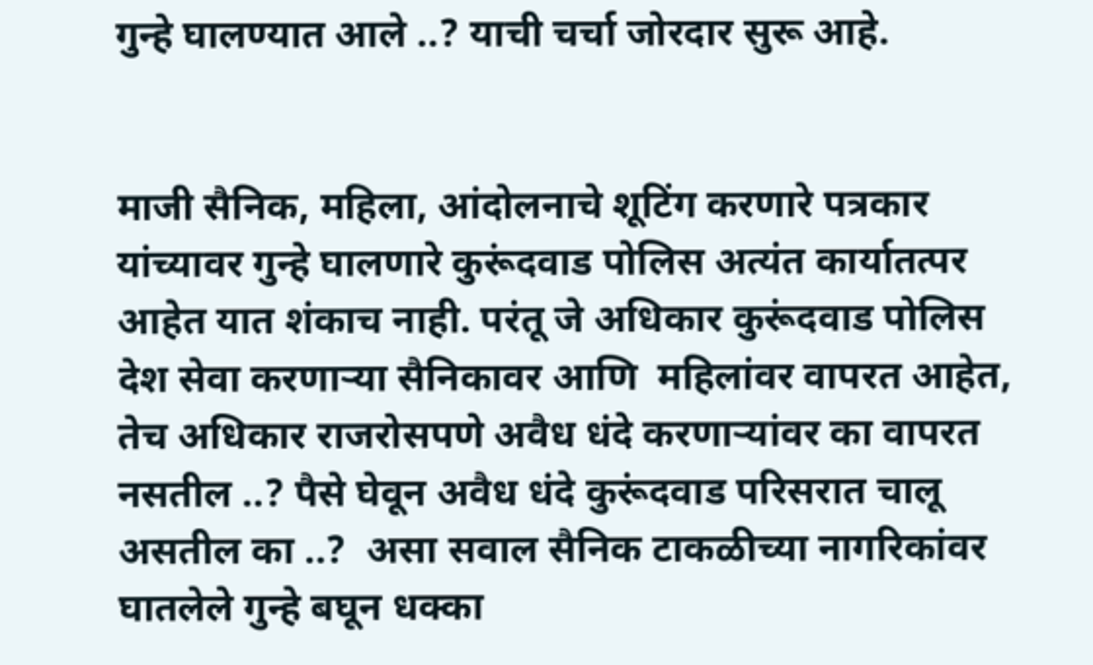गुन्हे घालण्यात आले ..? याची चर्चा जोरदार सुरू आहे.


माजी सैनिक, महिला, आंदोलनाचे शूटिंग करणारे पत्रकार यांच्यावर गुन्हे घालणारे कुरूंदवाड पोलिस अत्यंत कार्यातत्पर आहेत यात शंकाच नाही. परंतू जे अधिकार कुरूंदवाड पोलिस देश सेवा करणाऱ्या सैनिकावर आणि  महिलांवर वापरत आहेत, तेच अधिकार राजरोसपणे अवैध धंदे करणाऱ्यांवर का वापरत नसतील ..? पैसे घेवून अवैध धंदे कुरूंदवाड परिसरात चालू असतील का ..?  असा सवाल सैनिक टाकळीच्या नागरिकांवर घातलेले गुन्हे बघून धक्का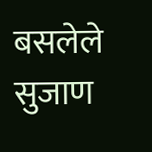बसलेले सुजाण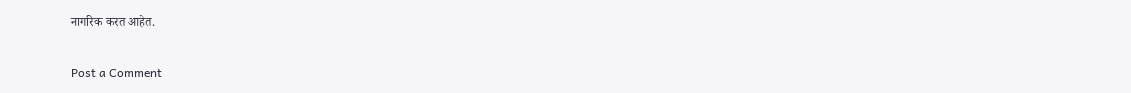नागरिक करत आहेत.

Post a Comment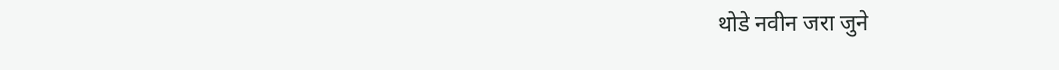थोडे नवीन जरा जुने